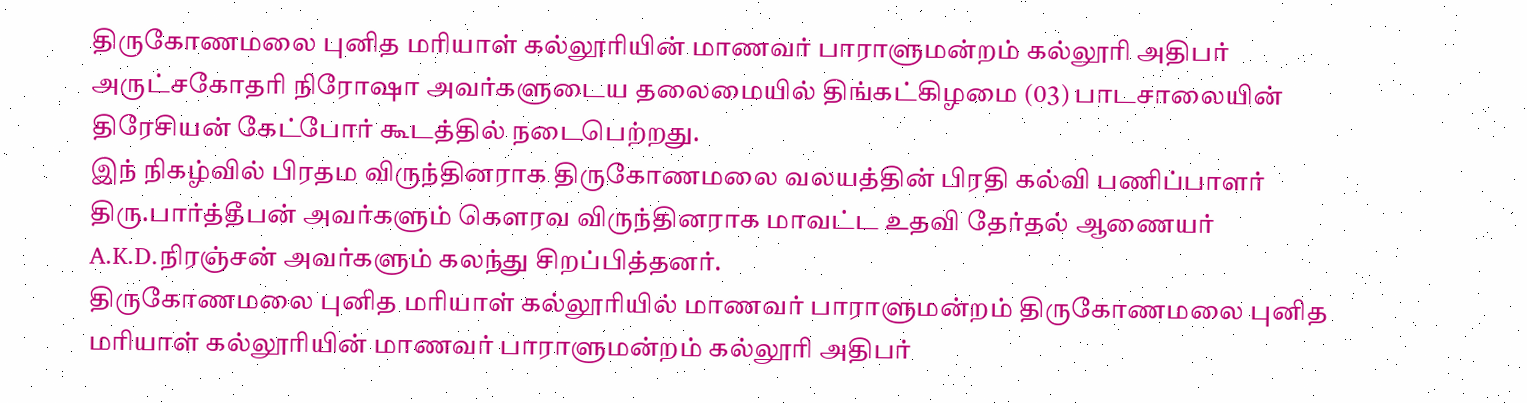திருகோணமலை புனித மரியாள் கல்லூரியின் மாணவர் பாராளுமன்றம் கல்லூரி அதிபர் அருட்சகோதரி நிரோஷா அவர்களுடைய தலைமையில் திங்கட்கிழமை (03) பாடசாலையின் திரேசியன் கேட்போர் கூடத்தில் நடைபெற்றது.
இந் நிகழ்வில் பிரதம விருந்தினராக திருகோணமலை வலயத்தின் பிரதி கல்வி பணிப்பாளர் திரு.பார்த்தீபன் அவர்களும் கெளரவ விருந்தினராக மாவட்ட உதவி தேர்தல் ஆணையர் A.K.D.நிரஞ்சன் அவர்களும் கலந்து சிறப்பித்தனர்.
திருகோணமலை புனித மரியாள் கல்லூரியில் மாணவர் பாராளுமன்றம் திருகோணமலை புனித மரியாள் கல்லூரியின் மாணவர் பாராளுமன்றம் கல்லூரி அதிபர்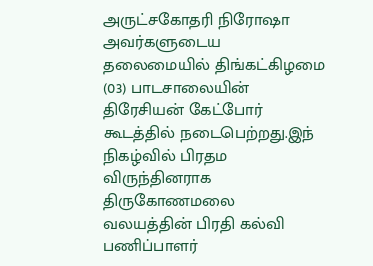அருட்சகோதரி நிரோஷா அவர்களுடைய தலைமையில் திங்கட்கிழமை (03) பாடசாலையின் திரேசியன் கேட்போர் கூடத்தில் நடைபெற்றது.இந் நிகழ்வில் பிரதம விருந்தினராக திருகோணமலை வலயத்தின் பிரதி கல்வி பணிப்பாளர்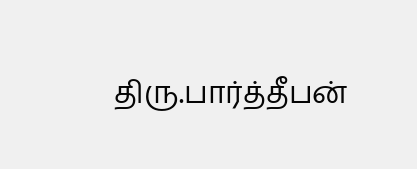திரு.பார்த்தீபன்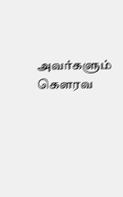அவர்களும் கெளரவ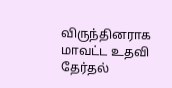விருந்தினராக மாவட்ட உதவி தேர்தல்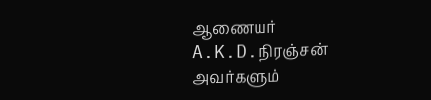ஆணையர் A.K.D.நிரஞ்சன் அவர்களும்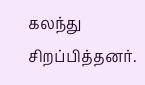கலந்து சிறப்பித்தனர்.